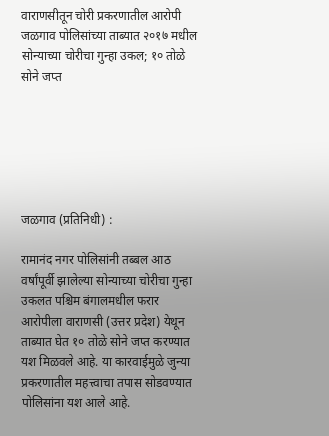वाराणसीतून चोरी प्रकरणातील आरोपी जळगाव पोलिसांच्या ताब्यात २०१७ मधील सोन्याच्या चोरीचा गुन्हा उकल; १० तोळे सोने जप्त






जळगाव (प्रतिनिधी) :

रामानंद नगर पोलिसांनी तब्बल आठ वर्षांपूर्वी झालेल्या सोन्याच्या चोरीचा गुन्हा उकलत पश्चिम बंगालमधील फरार आरोपीला वाराणसी (उत्तर प्रदेश) येथून ताब्यात घेत १० तोळे सोने जप्त करण्यात यश मिळवले आहे. या कारवाईमुळे जुन्या प्रकरणातील महत्त्वाचा तपास सोडवण्यात पोलिसांना यश आले आहे.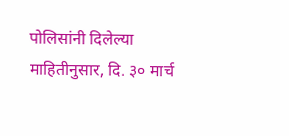पोलिसांनी दिलेल्या माहितीनुसार, दि. ३० मार्च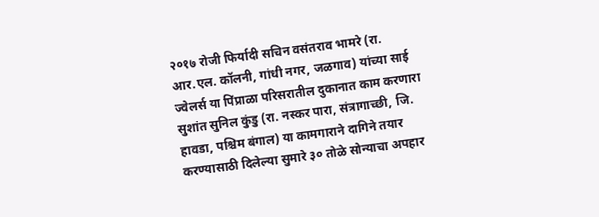२०१७ रोजी फिर्यादी सचिन वसंतराव भामरे (रा. आर.एल. कॉलनी, गांधी नगर, जळगाव) यांच्या साई ज्वेलर्स या पिंप्राळा परिसरातील दुकानात काम करणारा सुशांत सुनिल कुंडु (रा. नस्कर पारा, संत्रागाच्छी, जि. हावडा, पश्चिम बंगाल) या कामगाराने दागिने तयार करण्यासाठी दिलेल्या सुमारे ३० तोळे सोन्याचा अपहार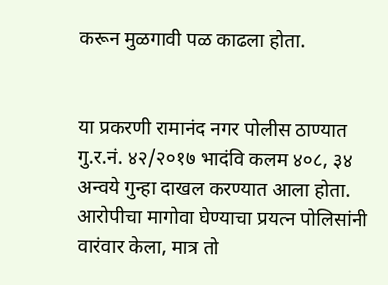करून मुळगावी पळ काढला होता.


या प्रकरणी रामानंद नगर पोलीस ठाण्यात गु.र.नं. ४२/२०१७ भादंवि कलम ४०८, ३४ अन्वये गुन्हा दाखल करण्यात आला होता. आरोपीचा मागोवा घेण्याचा प्रयत्न पोलिसांनी वारंवार केला, मात्र तो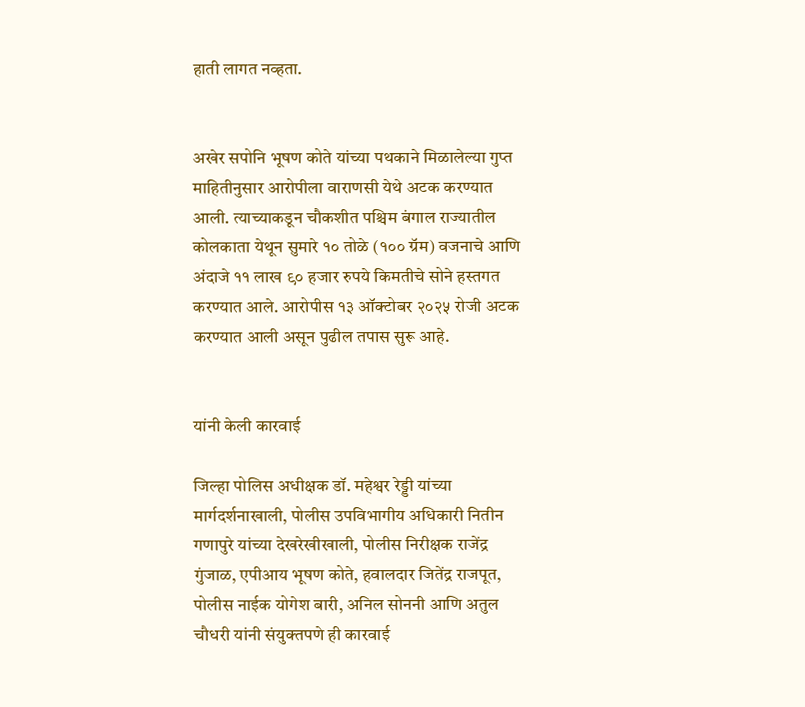हाती लागत नव्हता.


अखेर सपोनि भूषण कोते यांच्या पथकाने मिळालेल्या गुप्त माहितीनुसार आरोपीला वाराणसी येथे अटक करण्यात आली. त्याच्याकडून चौकशीत पश्चिम बंगाल राज्यातील कोलकाता येथून सुमारे १० तोळे (१०० ग्रॅम) वजनाचे आणि अंदाजे ११ लाख ९० हजार रुपये किमतीचे सोने हस्तगत करण्यात आले. आरोपीस १३ ऑक्टोबर २०२५ रोजी अटक करण्यात आली असून पुढील तपास सुरू आहे.


यांनी केली कारवाई

जिल्हा पोलिस अधीक्षक डॉ. महेश्वर रेड्डी यांच्या मार्गदर्शनाखाली, पोलीस उपविभागीय अधिकारी नितीन गणापुरे यांच्या देखरेखीखाली, पोलीस निरीक्षक राजेंद्र गुंजाळ, एपीआय भूषण कोते, हवालदार जितेंद्र राजपूत, पोलीस नाईक योगेश बारी, अनिल सोननी आणि अतुल चौधरी यांनी संयुक्तपणे ही कारवाई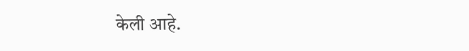केली आहे.